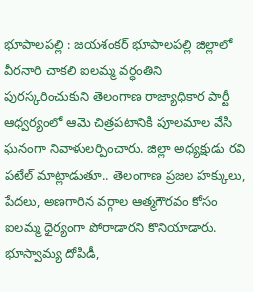భూపాలపల్లి : జయశంకర్ భూపాలపల్లి జిల్లాలో వీరనారి చాకలి ఐలమ్మ వర్ధంతిని పురస్కరించుకుని తెలంగాణ రాజ్యాధికార పార్టీ ఆధ్వర్యంలో ఆమె చిత్రపటానికి పూలమాల వేసి ఘనంగా నివాళులర్పించారు. జిల్లా అధ్యక్షుడు రవి పటేల్ మాట్లాడుతూ.. తెలంగాణ ప్రజల హక్కులు, పేదలు, అణగారిన వర్గాల ఆత్మగౌరవం కోసం ఐలమ్మ ధైర్యంగా పోరాడారని కొనియాడారు. భూస్వామ్య దోపిడీ,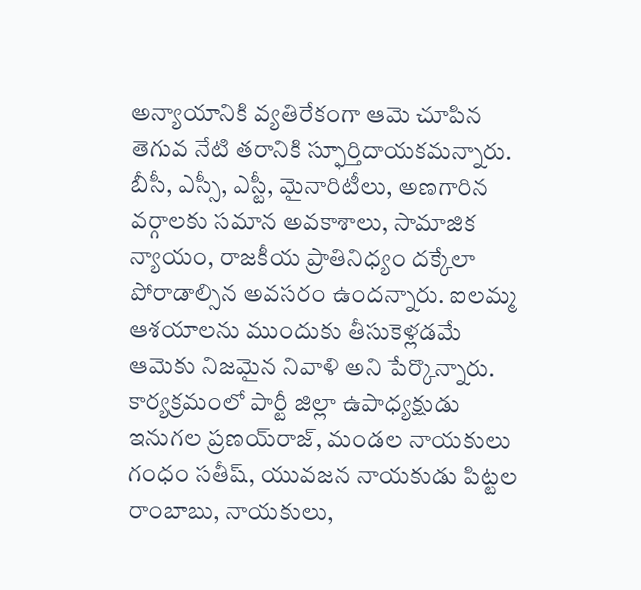అన్యాయానికి వ్యతిరేకంగా ఆమె చూపిన తెగువ నేటి తరానికి స్ఫూర్తిదాయకమన్నారు. బీసీ, ఎస్సీ, ఎస్టీ, మైనారిటీలు, అణగారిన వర్గాలకు సమాన అవకాశాలు, సామాజిక న్యాయం, రాజకీయ ప్రాతినిధ్యం దక్కేలా పోరాడాల్సిన అవసరం ఉందన్నారు. ఐలమ్మ ఆశయాలను ముందుకు తీసుకెళ్లడమే ఆమెకు నిజమైన నివాళి అని పేర్కొన్నారు. కార్యక్రమంలో పార్టీ జిల్లా ఉపాధ్యక్షుడు ఇనుగల ప్రణయ్‌రాజ్, మండల నాయకులు గంధం సతీష్, యువజన నాయకుడు పిట్టల రాంబాబు, నాయకులు,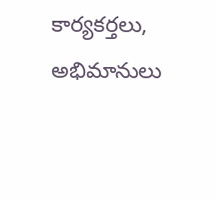కార్యకర్తలు, అభిమానులు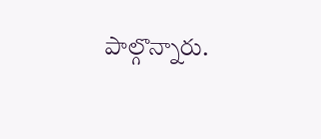పాల్గొన్నారు.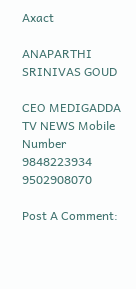Axact

ANAPARTHI SRINIVAS GOUD

CEO MEDIGADDA TV NEWS Mobile Number 9848223934 9502908070

Post A Comment: